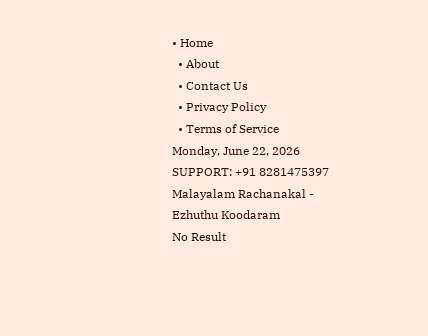• Home
  • About
  • Contact Us
  • Privacy Policy
  • Terms of Service
Monday, June 22, 2026
SUPPORT: +91 8281475397
Malayalam Rachanakal - Ezhuthu Koodaram
No Result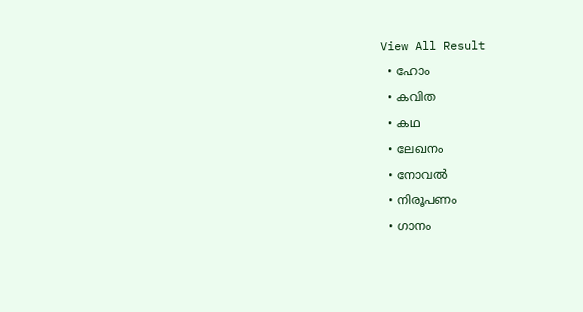View All Result
  • ഹോം
  • കവിത
  • കഥ
  • ലേഖനം
  • നോവൽ
  • നിരൂപണം
  • ഗാനം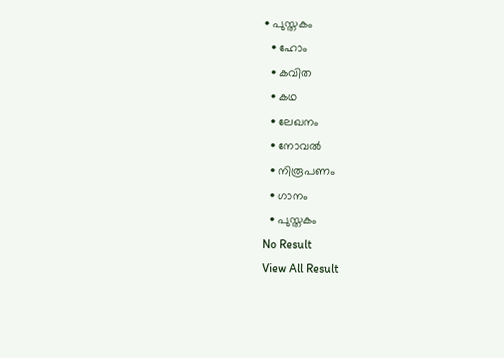• പുസ്തകം
  • ഹോം
  • കവിത
  • കഥ
  • ലേഖനം
  • നോവൽ
  • നിരൂപണം
  • ഗാനം
  • പുസ്തകം
No Result
View All Result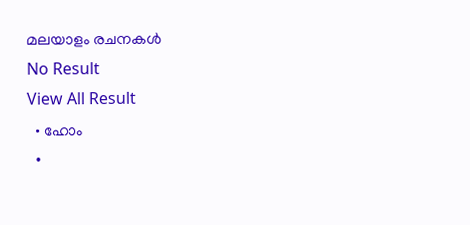മലയാളം രചനകൾ
No Result
View All Result
  • ഹോം
  •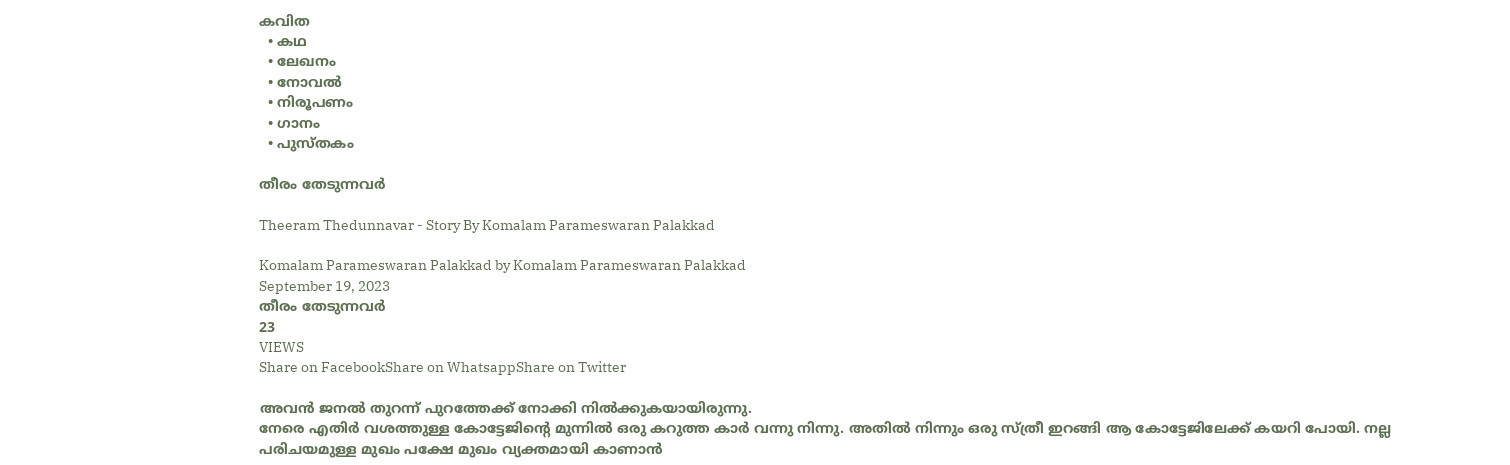കവിത
  • കഥ
  • ലേഖനം
  • നോവൽ
  • നിരൂപണം
  • ഗാനം
  • പുസ്തകം

തീരം തേടുന്നവർ

Theeram Thedunnavar - Story By Komalam Parameswaran Palakkad

Komalam Parameswaran Palakkad by Komalam Parameswaran Palakkad
September 19, 2023
തീരം തേടുന്നവർ
23
VIEWS
Share on FacebookShare on WhatsappShare on Twitter

അവൻ ജനൽ തുറന്ന് പുറത്തേക്ക് നോക്കി നിൽക്കുകയായിരുന്നു.
നേരെ എതിർ വശത്തുള്ള കോട്ടേജിൻ്റെ മുന്നിൽ ഒരു കറുത്ത കാർ വന്നു നിന്നു. അതിൽ നിന്നും ഒരു സ്ത്രീ ഇറങ്ങി ആ കോട്ടേജിലേക്ക് കയറി പോയി. നല്ല പരിചയമുള്ള മുഖം പക്ഷേ മുഖം വ്യക്തമായി കാണാൻ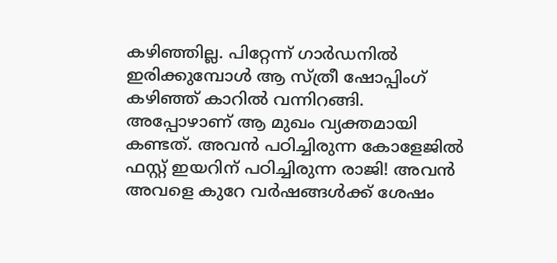കഴിഞ്ഞില്ല. പിറ്റേന്ന് ഗാർഡനിൽ ഇരിക്കുമ്പോൾ ആ സ്ത്രീ ഷോപ്പിംഗ് കഴിഞ്ഞ് കാറിൽ വന്നിറങ്ങി. അപ്പോഴാണ് ആ മുഖം വ്യക്തമായി കണ്ടത്. അവൻ പഠിച്ചിരുന്ന കോളേജിൽ ഫസ്റ്റ് ഇയറിന് പഠിച്ചിരുന്ന രാജി! അവൻ അവളെ കുറേ വർഷങ്ങൾക്ക് ശേഷം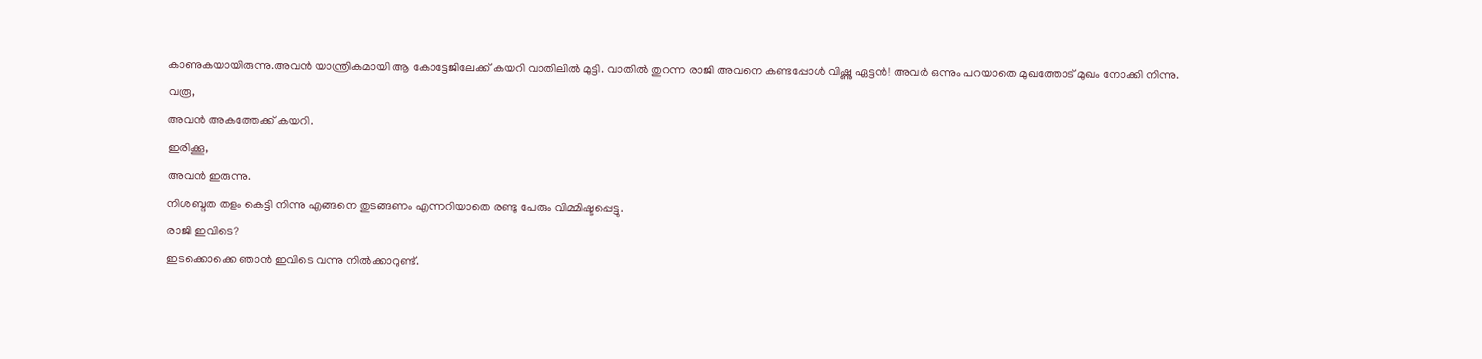കാണുകയായിരുന്നു.അവൻ യാന്ത്രികമായി ആ കോട്ടേജിലേക്ക് കയറി വാതിലിൽ മുട്ടി. വാതിൽ തുറന്ന രാജി അവനെ കണ്ടപ്പോൾ വിഷ്ണു ഏട്ടൻ! അവർ ഒന്നും പറയാതെ മുഖത്തോട് മുഖം നോക്കി നിന്നു.
വരൂ,
അവൻ അകത്തേക്ക് കയറി.
ഇരിക്കൂ,
അവൻ ഇരുന്നു.
നിശബ്ദത തളം കെട്ടി നിന്നു എങ്ങനെ തുടങ്ങണം എന്നറിയാതെ രണ്ടു പേരും വിമ്മിഷ്ടപ്പെട്ടു.
രാജി ഇവിടെ?
ഇടക്കൊക്കെ ഞാൻ ഇവിടെ വന്നു നിൽക്കാറുണ്ട്.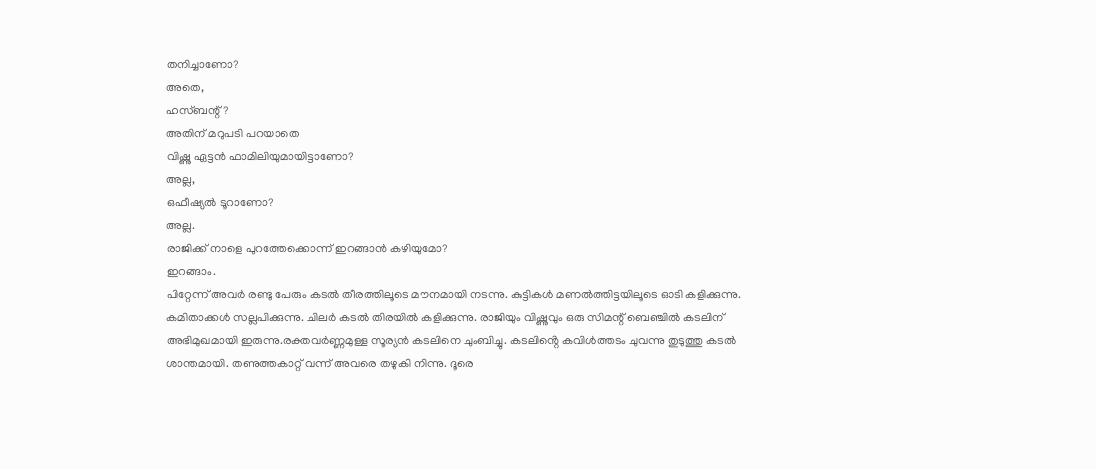തനിച്ചാണോ?
അതെ,
ഹസ്ബന്റ്?
അതിന് മറുപടി പറയാതെ
വിഷ്ണു ഏട്ടൻ ഫാമിലിയുമായിട്ടാണോ?
അല്ല,
ഒഫീഷ്യൽ ടൂറാണോ?
അല്ല.
രാജിക്ക് നാളെ പുറത്തേക്കൊന്ന് ഇറങ്ങാൻ കഴിയുമോ?
ഇറങ്ങാം.
പിറ്റേന്ന് അവർ രണ്ടു പേരും കടൽ തീരത്തിലൂടെ മൗനമായി നടന്നു. കുട്ടികൾ മണൽത്തിട്ടയിലൂടെ ഓടി കളിക്കുന്നു. കമിതാക്കൾ സല്ലപിക്കുന്നു. ചിലർ കടൽ തിരയിൽ കളിക്കുന്നു. രാജിയും വിഷ്ണുവും ഒരു സിമന്റ് ബെഞ്ചിൽ കടലിന് അഭിമുഖമായി ഇരുന്നു.രക്തവർണ്ണമുള്ള സൂര്യൻ കടലിനെ ചുംബിച്ചു. കടലിൻ്റെ കവിൾത്തടം ചുവന്നു തുടുത്തു കടൽ ശാന്തമായി. തണുത്തകാറ്റ് വന്ന് അവരെ തഴുകി നിന്നു. ദൂരെ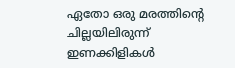ഏതോ ഒരു മരത്തിൻ്റെ ചില്ലയിലിരുന്ന് ഇണക്കിളികൾ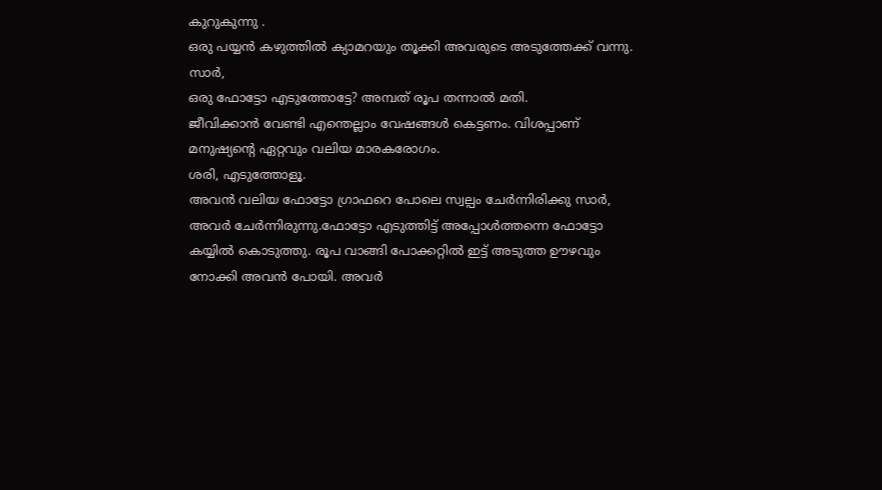കുറുകുന്നു .
ഒരു പയ്യൻ കഴുത്തിൽ ക്യാമറയും തൂക്കി അവരുടെ അടുത്തേക്ക് വന്നു.
സാർ,
ഒരു ഫോട്ടോ എടുത്തോട്ടേ? അമ്പത് രൂപ തന്നാൽ മതി.
ജീവിക്കാൻ വേണ്ടി എന്തെല്ലാം വേഷങ്ങൾ കെട്ടണം. വിശപ്പാണ് മനുഷ്യൻ്റെ ഏറ്റവും വലിയ മാരകരോഗം.
ശരി, എടുത്തോളൂ.
അവൻ വലിയ ഫോട്ടോ ഗ്രാഫറെ പോലെ സ്വല്പം ചേർന്നിരിക്കു സാർ,
അവർ ചേർന്നിരുന്നു.ഫോട്ടോ എടുത്തിട്ട് അപ്പോൾത്തന്നെ ഫോട്ടോ കയ്യിൽ കൊടുത്തു. രൂപ വാങ്ങി പോക്കറ്റിൽ ഇട്ട് അടുത്ത ഊഴവും നോക്കി അവൻ പോയി. അവർ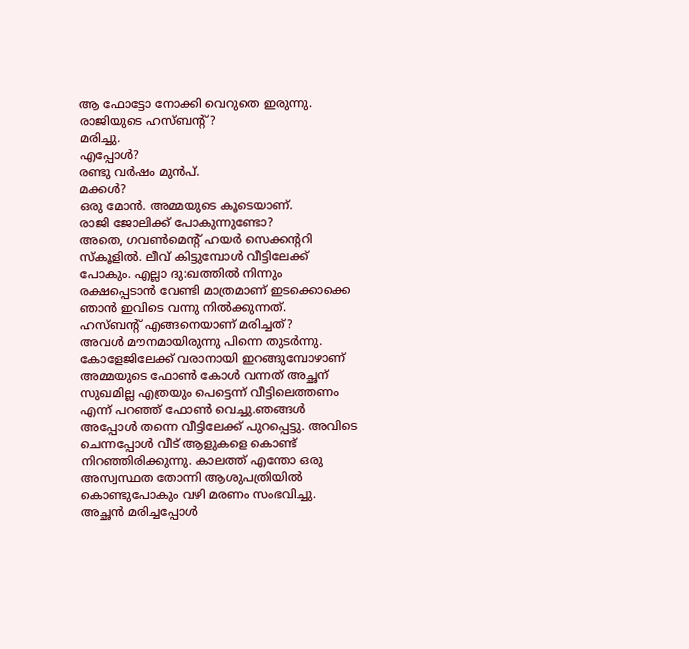ആ ഫോട്ടോ നോക്കി വെറുതെ ഇരുന്നു.
രാജിയുടെ ഹസ്ബന്റ്?
മരിച്ചു.
എപ്പോൾ?
രണ്ടു വർഷം മുൻപ്.
മക്കൾ?
ഒരു മോൻ. അമ്മയുടെ കൂടെയാണ്.
രാജി ജോലിക്ക് പോകുന്നുണ്ടോ?
അതെ, ഗവൺമെന്റ് ഹയർ സെക്കന്ററി സ്കൂളിൽ. ലീവ് കിട്ടുമ്പോൾ വീട്ടിലേക്ക് പോകും. എല്ലാ ദു:ഖത്തിൽ നിന്നും രക്ഷപ്പെടാൻ വേണ്ടി മാത്രമാണ് ഇടക്കൊക്കെ ഞാൻ ഇവിടെ വന്നു നിൽക്കുന്നത്.
ഹസ്ബന്റ് എങ്ങനെയാണ് മരിച്ചത്?
അവൾ മൗനമായിരുന്നു പിന്നെ തുടർന്നു.
കോളേജിലേക്ക് വരാനായി ഇറങ്ങുമ്പോഴാണ് അമ്മയുടെ ഫോൺ കോൾ വന്നത് അച്ഛന് സുഖമില്ല എത്രയും പെട്ടെന്ന് വീട്ടിലെത്തണം എന്ന് പറഞ്ഞ് ഫോൺ വെച്ചു.ഞങ്ങൾ അപ്പോൾ തന്നെ വീട്ടിലേക്ക് പുറപ്പെട്ടു. അവിടെ ചെന്നപ്പോൾ വീട് ആളുകളെ കൊണ്ട് നിറഞ്ഞിരിക്കുന്നു. കാലത്ത് എന്തോ ഒരു അസ്വസ്ഥത തോന്നി ആശുപത്രിയിൽ കൊണ്ടുപോകും വഴി മരണം സംഭവിച്ചു. അച്ഛൻ മരിച്ചപ്പോൾ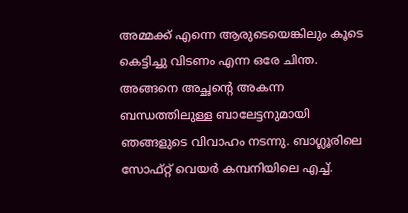അമ്മക്ക് എന്നെ ആരുടെയെങ്കിലും കൂടെ കെട്ടിച്ചു വിടണം എന്ന ഒരേ ചിന്ത. അങ്ങനെ അച്ഛൻ്റെ അകന്ന ബന്ധത്തിലുള്ള ബാലേട്ടനുമായി ഞങ്ങളുടെ വിവാഹം നടന്നു. ബാഗ്ലൂരിലെ സോഫ്റ്റ് വെയർ കമ്പനിയിലെ എച്ച്.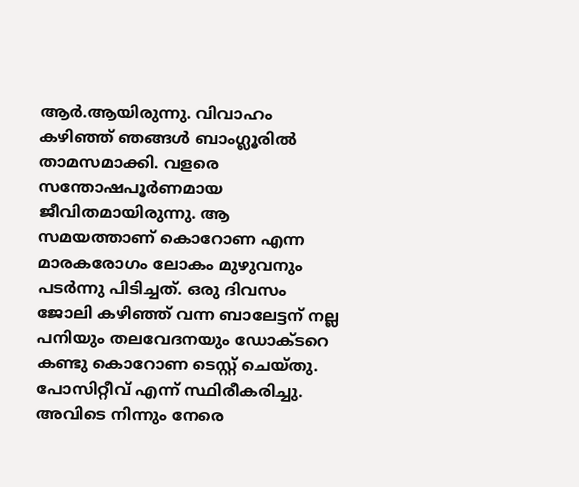ആർ.ആയിരുന്നു. വിവാഹം കഴിഞ്ഞ് ഞങ്ങൾ ബാംഗ്ലൂരിൽ താമസമാക്കി. വളരെ സന്തോഷപൂർണമായ ജീവിതമായിരുന്നു. ആ സമയത്താണ് കൊറോണ എന്ന മാരകരോഗം ലോകം മുഴുവനും പടർന്നു പിടിച്ചത്. ഒരു ദിവസം ജോലി കഴിഞ്ഞ് വന്ന ബാലേട്ടന് നല്ല പനിയും തലവേദനയും ഡോക്ടറെ കണ്ടു കൊറോണ ടെസ്റ്റ് ചെയ്തു. പോസിറ്റീവ് എന്ന് സ്ഥിരീകരിച്ചു. അവിടെ നിന്നും നേരെ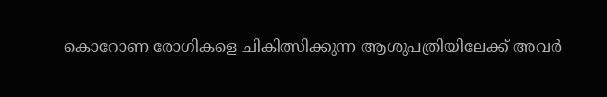കൊറോണ രോഗികളെ ചികിത്സിക്കുന്ന ആശുപത്രിയിലേക്ക് അവർ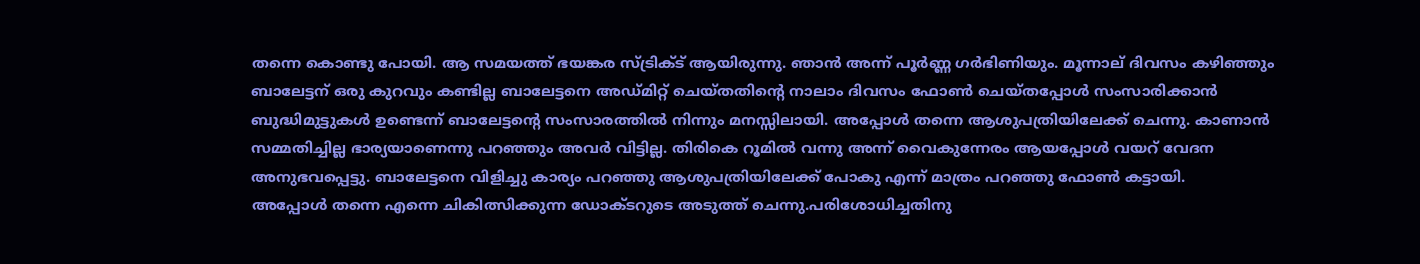തന്നെ കൊണ്ടു പോയി. ആ സമയത്ത് ഭയങ്കര സ്ട്രിക്ട് ആയിരുന്നു. ഞാൻ അന്ന് പൂർണ്ണ ഗർഭിണിയും. മൂന്നാല് ദിവസം കഴിഞ്ഞും ബാലേട്ടന് ഒരു കുറവും കണ്ടില്ല ബാലേട്ടനെ അഡ്മിറ്റ് ചെയ്തതിൻ്റെ നാലാം ദിവസം ഫോൺ ചെയ്തപ്പോൾ സംസാരിക്കാൻ ബുദ്ധിമുട്ടുകൾ ഉണ്ടെന്ന് ബാലേട്ടൻ്റെ സംസാരത്തിൽ നിന്നും മനസ്സിലായി. അപ്പോൾ തന്നെ ആശുപത്രിയിലേക്ക് ചെന്നു. കാണാൻ സമ്മതിച്ചില്ല ഭാര്യയാണെന്നു പറഞ്ഞും അവർ വിട്ടില്ല. തിരികെ റൂമിൽ വന്നു അന്ന് വൈകുന്നേരം ആയപ്പോൾ വയറ് വേദന അനുഭവപ്പെട്ടു. ബാലേട്ടനെ വിളിച്ചു കാര്യം പറഞ്ഞു ആശുപത്രിയിലേക്ക് പോകു എന്ന് മാത്രം പറഞ്ഞു ഫോൺ കട്ടായി.
അപ്പോൾ തന്നെ എന്നെ ചികിത്സിക്കുന്ന ഡോക്ടറുടെ അടുത്ത് ചെന്നു.പരിശോധിച്ചതിനു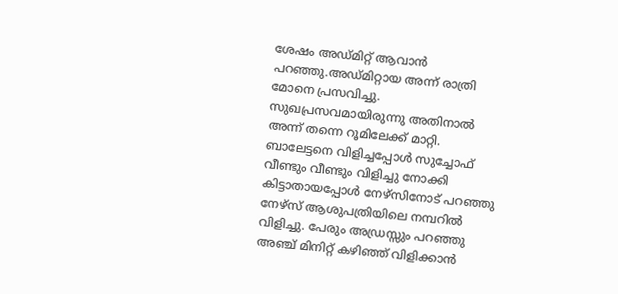ശേഷം അഡ്മിറ്റ് ആവാൻ പറഞ്ഞു.അഡ്മിറ്റായ അന്ന് രാത്രി മോനെ പ്രസവിച്ചു. സുഖപ്രസവമായിരുന്നു അതിനാൽ അന്ന് തന്നെ റൂമിലേക്ക് മാറ്റി. ബാലേട്ടനെ വിളിച്ചപ്പോൾ സുച്ചോഫ് വീണ്ടും വീണ്ടും വിളിച്ചു നോക്കി കിട്ടാതായപ്പോൾ നേഴ്സിനോട് പറഞ്ഞു നേഴ്സ് ആശുപത്രിയിലെ നമ്പറിൽ വിളിച്ചു. പേരും അഡ്രസ്സും പറഞ്ഞു അഞ്ച് മിനിറ്റ് കഴിഞ്ഞ് വിളിക്കാൻ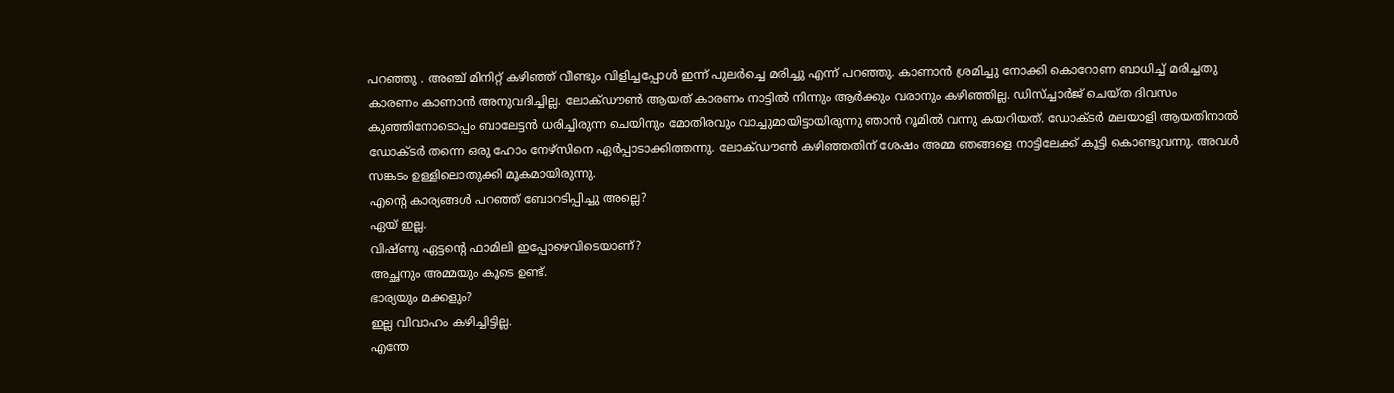പറഞ്ഞു . അഞ്ച് മിനിറ്റ് കഴിഞ്ഞ് വീണ്ടും വിളിച്ചപ്പോൾ ഇന്ന് പുലർച്ചെ മരിച്ചു എന്ന് പറഞ്ഞു. കാണാൻ ശ്രമിച്ചു നോക്കി കൊറോണ ബാധിച്ച് മരിച്ചതു കാരണം കാണാൻ അനുവദിച്ചില്ല. ലോക്ഡൗൺ ആയത് കാരണം നാട്ടിൽ നിന്നും ആർക്കും വരാനും കഴിഞ്ഞില്ല. ഡിസ്ച്ചാർജ് ചെയ്ത ദിവസം കുഞ്ഞിനോടൊപ്പം ബാലേട്ടൻ ധരിച്ചിരുന്ന ചെയിനും മോതിരവും വാച്ചുമായിട്ടായിരുന്നു ഞാൻ റൂമിൽ വന്നു കയറിയത്. ഡോക്ടർ മലയാളി ആയതിനാൽ ഡോക്ടർ തന്നെ ഒരു ഹോം നേഴ്സിനെ ഏർപ്പാടാക്കിത്തന്നു. ലോക്ഡൗൺ കഴിഞ്ഞതിന് ശേഷം അമ്മ ഞങ്ങളെ നാട്ടിലേക്ക് കൂട്ടി കൊണ്ടുവന്നു. അവൾ സങ്കടം ഉള്ളിലൊതുക്കി മൂകമായിരുന്നു.
എൻ്റെ കാര്യങ്ങൾ പറഞ്ഞ് ബോറടിപ്പിച്ചു അല്ലെ?
ഏയ് ഇല്ല.
വിഷ്ണു ഏട്ടൻ്റെ ഫാമിലി ഇപ്പോഴെവിടെയാണ്?
അച്ഛനും അമ്മയും കൂടെ ഉണ്ട്.
ഭാര്യയും മക്കളും?
ഇല്ല വിവാഹം കഴിച്ചിട്ടില്ല.
എന്തേ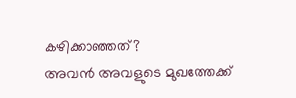കഴിക്കാഞ്ഞത്?
അവൻ അവളുടെ മുഖത്തേക്ക്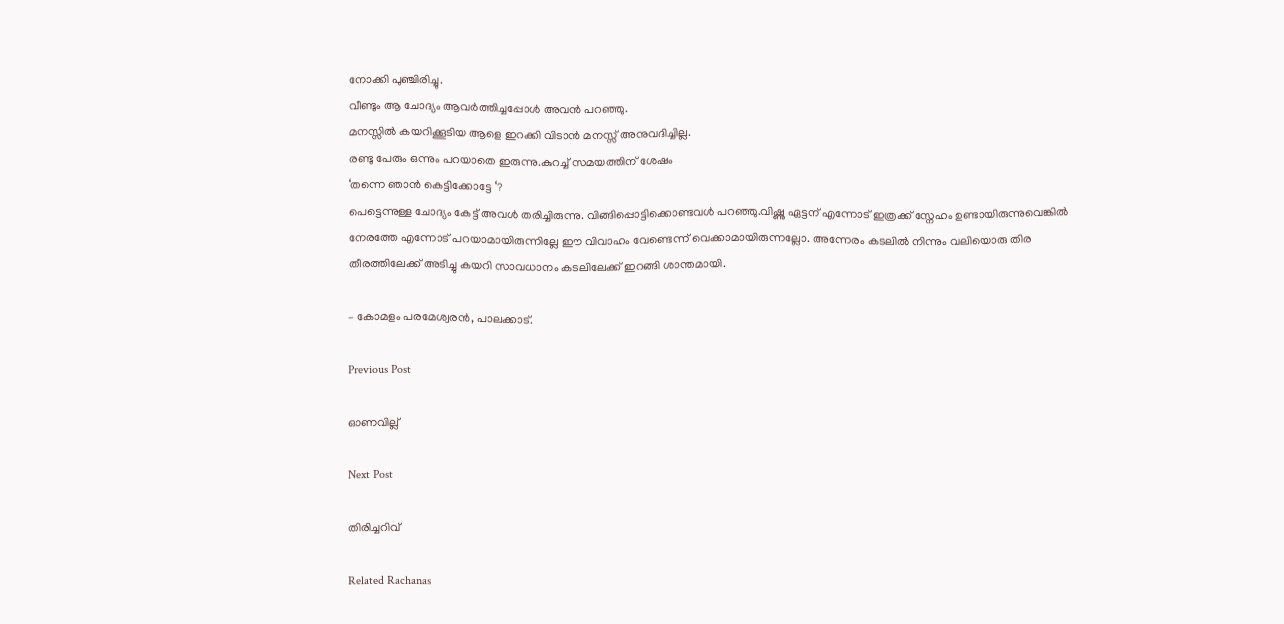നോക്കി പുഞ്ചിരിച്ചു.
വീണ്ടും ആ ചോദ്യം ആവർത്തിച്ചപ്പോൾ അവൻ പറഞ്ഞു.
മനസ്സിൽ കയറിക്കൂടിയ ആളെ ഇറക്കി വിടാൻ മനസ്സ് അനുവദിച്ചില്ല.
രണ്ടു പേരും ഒന്നും പറയാതെ ഇരുന്നു.കുറച്ച് സമയത്തിന് ശേഷം
‘തന്നെ ഞാൻ കെട്ടിക്കോട്ടേ ‘?
പെട്ടെന്നുള്ള ചോദ്യം കേട്ട് അവൾ തരിച്ചിരുന്നു. വിങ്ങിപ്പൊട്ടിക്കൊണ്ടവൾ പറഞ്ഞു.വിഷ്ണു ഏട്ടന് എന്നോട് ഇത്രക്ക് സ്നേഹം ഉണ്ടായിരുന്നുവെങ്കിൽ നേരത്തേ എന്നോട് പറയാമായിരുന്നില്ലേ ഈ വിവാഹം വേണ്ടെന്ന് വെക്കാമായിരുന്നല്ലോ. അന്നേരം കടലിൽ നിന്നും വലിയൊരു തിര തീരത്തിലേക്ക് അടിച്ചു കയറി സാവധാനം കടലിലേക്ക് ഇറങ്ങി ശാന്തമായി.

– കോമളം പരമേശ്വരൻ, പാലക്കാട്.

Previous Post

ഓണവില്ല്

Next Post

തിരിച്ചറിവ്

Related Rachanas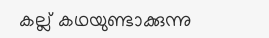കല്ല് കഥയുണ്ടാക്കുന്നു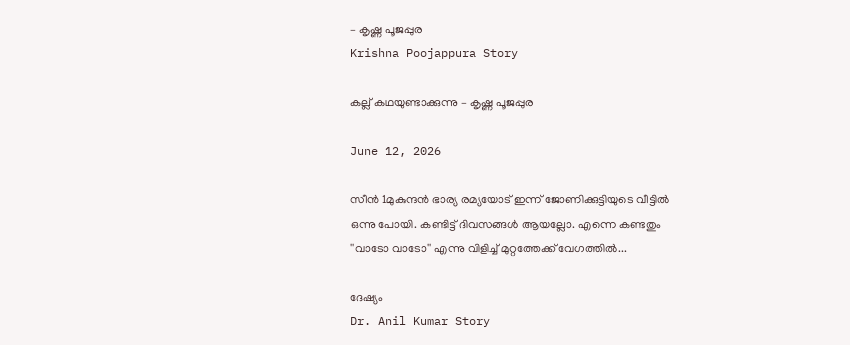– കൃഷ്ണ പൂജപ്പുര
Krishna Poojappura Story

കല്ല് കഥയുണ്ടാക്കുന്നു – കൃഷ്ണ പൂജപ്പുര

June 12, 2026

സീൻ 1മുകുന്ദന്‍ ഭാര്യ രമ്യയോട് ഇന്ന് ജോണിക്കുട്ടിയുടെ വീട്ടില്‍ ഒന്നു പോയി. കണ്ടിട്ട് ദിവസങ്ങള്‍ ആയല്ലോ. എന്നെ കണ്ടതും ''വാടോ വാടോ'' എന്നു വിളിച്ച് മുറ്റത്തേക്ക് വേഗത്തില്‍...

ദേഷ്യം
Dr. Anil Kumar Story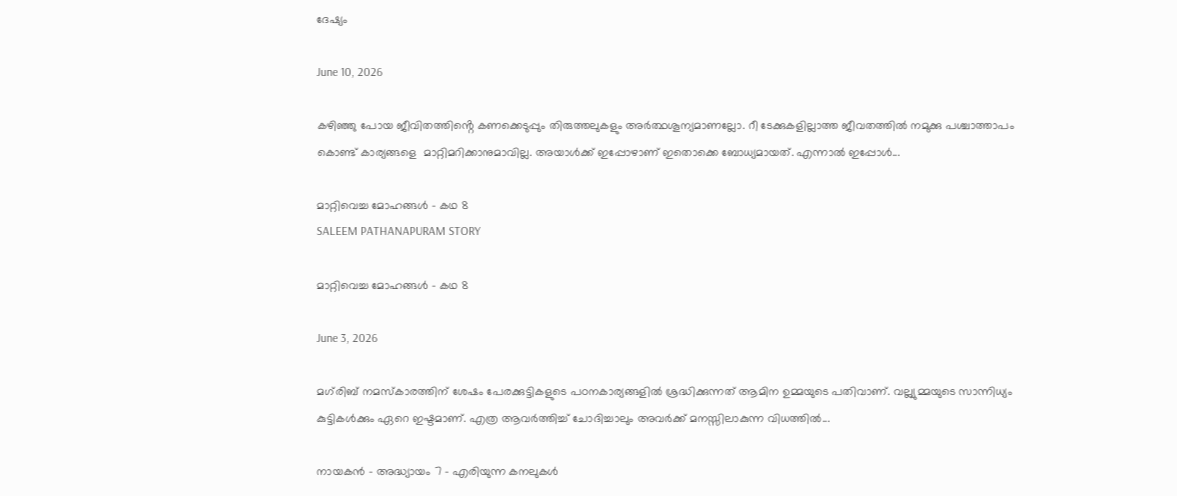ദേഷ്യം

June 10, 2026

കഴിഞ്ഞു പോയ ജീവിതത്തിൻ്റെ കണക്കെടുപ്പും തിരുത്തലുകളും അർത്ഥശൂന്യമാണല്ലോ. റീ ടേക്കുകളില്ലാത്ത ജീവതത്തിൽ നമുക്കു പശ്ചാത്താപം കൊണ്ട് കാര്യങ്ങളെ  മാറ്റിമറിക്കാനുമാവില്ല. അയാൾക്ക് ഇപ്പോഴാണ് ഇതൊക്കെ ബോധ്യമായത്. എന്നാൽ ഇപ്പോൾ...

മാറ്റിവെച്ച മോഹങ്ങൾ – കഥ 8
SALEEM PATHANAPURAM STORY

മാറ്റിവെച്ച മോഹങ്ങൾ – കഥ 8

June 3, 2026

മഗ്‌രിബ് നമസ്കാരത്തിന് ശേഷം പേരക്കുട്ടികളുടെ പഠനകാര്യങ്ങളിൽ ശ്രദ്ധിക്കുന്നത് ആമിന ഉമ്മയുടെ പതിവാണ്. വല്ല്യുമ്മയുടെ സാന്നിധ്യം കുട്ടികൾക്കും ഏറെ ഇഷ്ടമാണ്. എത്ര ആവർത്തിച്ച് ചോദിച്ചാലും അവർക്ക് മനസ്സിലാകുന്ന വിധത്തിൽ...

നായകൻ – അദ്ധ്യായം 7 – എരിയുന്ന കനലുകൾ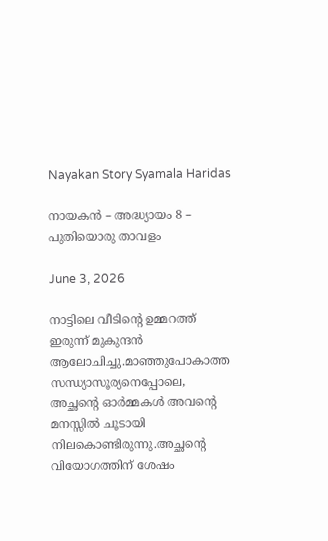Nayakan Story Syamala Haridas

നായകൻ – അദ്ധ്യായം 8 – പുതിയൊരു താവളം

June 3, 2026

നാട്ടിലെ വീടിൻ്റെ ഉമ്മറത്ത് ഇരുന്ന് മുകുന്ദൻ ആലോചിച്ചു.മാഞ്ഞുപോകാത്ത സന്ധ്യാസൂര്യനെപ്പോലെ, അച്ഛൻ്റെ ഓർമ്മകൾ അവൻ്റെ മനസ്സിൽ ചൂടായി നിലകൊണ്ടിരുന്നു.അച്ഛൻ്റെ വിയോഗത്തിന് ശേഷം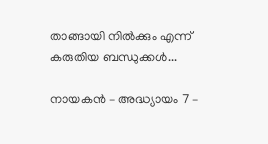താങ്ങായി നിൽക്കും എന്ന് കരുതിയ ബന്ധുക്കൾ...

നായകൻ – അദ്ധ്യായം 7 –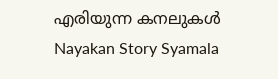എരിയുന്ന കനലുകൾ
Nayakan Story Syamala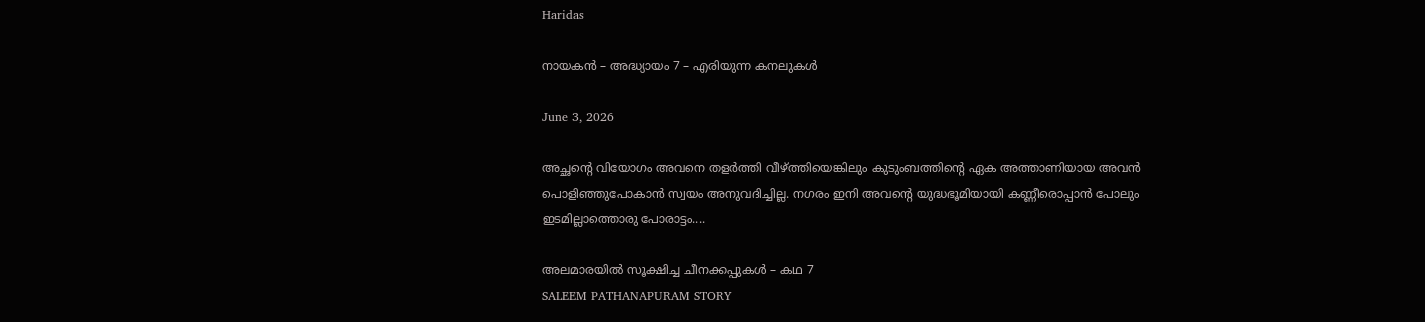Haridas

നായകൻ – അദ്ധ്യായം 7 – എരിയുന്ന കനലുകൾ

June 3, 2026

അച്ഛൻ്റെ വിയോഗം അവനെ തളർത്തി വീഴ്ത്തിയെങ്കിലും കുടുംബത്തിൻ്റെ ഏക അത്താണിയായ അവൻ പൊളിഞ്ഞുപോകാൻ സ്വയം അനുവദിച്ചില്ല. നഗരം ഇനി അവൻ്റെ യുദ്ധഭൂമിയായി കണ്ണീരൊപ്പാൻ പോലും ഇടമില്ലാത്തൊരു പോരാട്ടം....

അലമാരയിൽ സൂക്ഷിച്ച ചീനക്കപ്പുകൾ – കഥ 7
SALEEM PATHANAPURAM STORY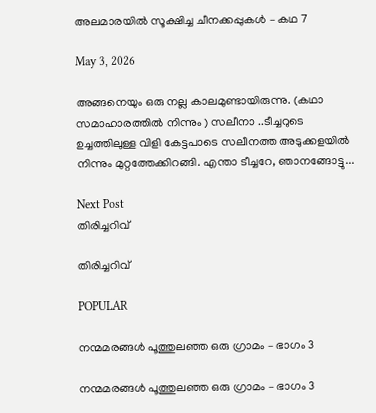അലമാരയിൽ സൂക്ഷിച്ച ചീനക്കപ്പുകൾ – കഥ 7

May 3, 2026

അങ്ങനെയും ഒരു നല്ല കാലമുണ്ടായിരുന്നു. (കഥാ സമാഹാരത്തിൽ നിന്നും ) സലീനാ ..ടീച്ചറുടെ ഉച്ചത്തിലുള്ള വിളി കേട്ടപാടെ സലീനത്ത അടുക്കളയിൽ നിന്നും മുറ്റത്തേക്കിറങ്ങി. എന്താ ടീച്ചറേ, ഞാനങ്ങോട്ടു...

Next Post
തിരിച്ചറിവ്

തിരിച്ചറിവ്

POPULAR

നന്മമരങ്ങൾ പൂത്തുലഞ്ഞ ഒരു ഗ്രാമം – ഭാഗം 3

നന്മമരങ്ങൾ പൂത്തുലഞ്ഞ ഒരു ഗ്രാമം – ഭാഗം 3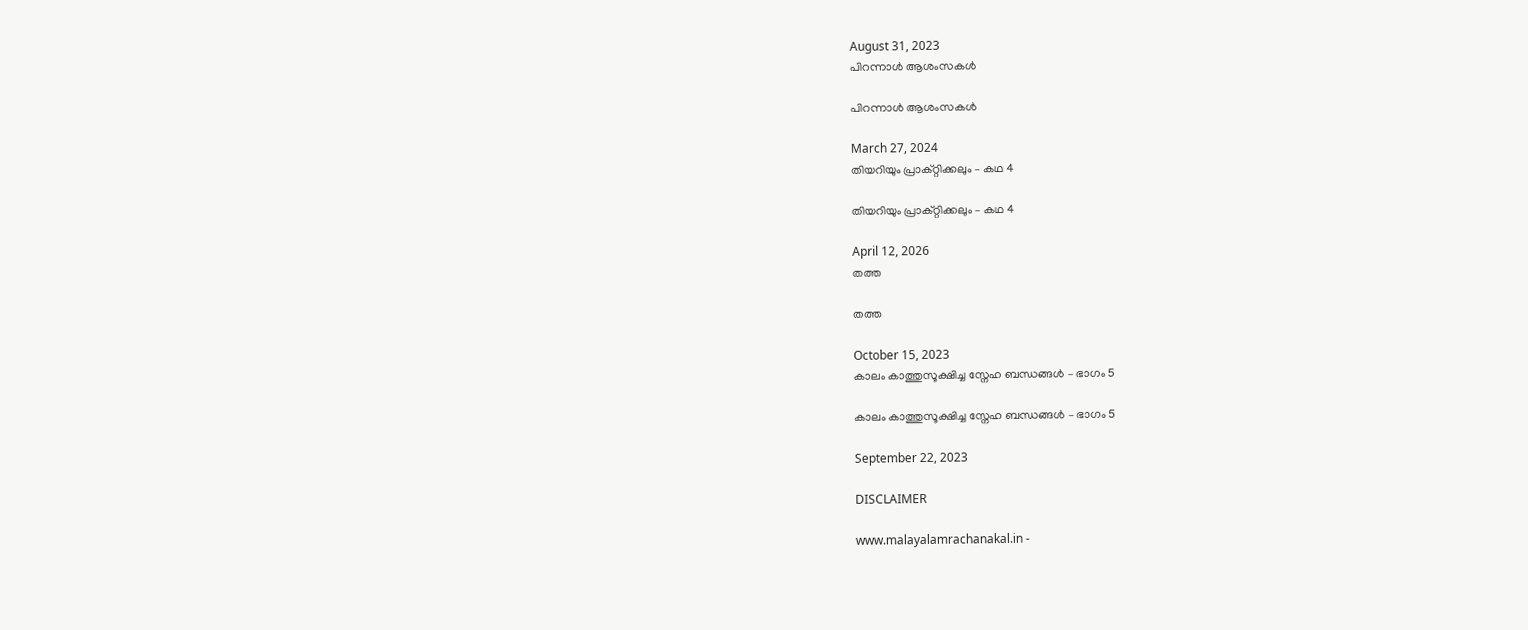August 31, 2023
പിറന്നാൾ ആശംസകൾ

പിറന്നാൾ ആശംസകൾ

March 27, 2024
തിയറിയും പ്രാക്റ്റിക്കലും – കഥ 4

തിയറിയും പ്രാക്റ്റിക്കലും – കഥ 4

April 12, 2026
തത്ത

തത്ത

October 15, 2023
കാലം കാത്തുസൂക്ഷിച്ച സ്നേഹ ബന്ധങ്ങൾ – ഭാഗം 5

കാലം കാത്തുസൂക്ഷിച്ച സ്നേഹ ബന്ധങ്ങൾ – ഭാഗം 5

September 22, 2023

DISCLAIMER

www.malayalamrachanakal.in -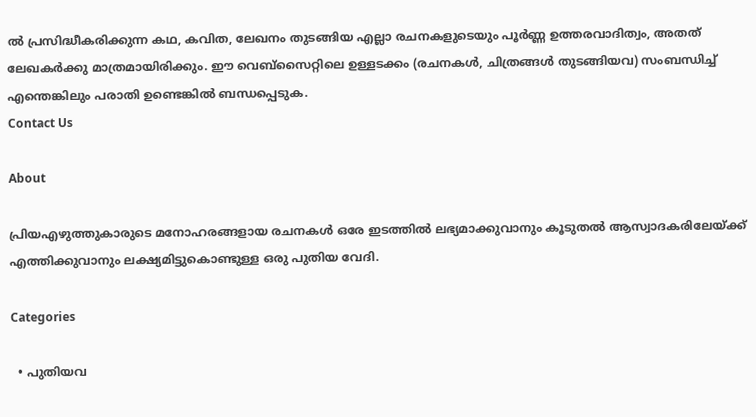ല്‍ പ്രസിദ്ധീകരിക്കുന്ന കഥ, കവിത, ലേഖനം തുടങ്ങിയ എല്ലാ രചനകളുടെയും പൂർണ്ണ ഉത്തരവാദിത്വം, അതത് ലേഖകര്‍ക്കു മാത്രമായിരിക്കും. ഈ വെബ്‌സൈറ്റിലെ ഉള്ളടക്കം (രചനകൾ, ചിത്രങ്ങൾ തുടങ്ങിയവ) സംബന്ധിച്ച് എന്തെങ്കിലും പരാതി ഉണ്ടെങ്കിൽ ബന്ധപ്പെടുക.
Contact Us

About

പ്രിയഎഴുത്തുകാരുടെ മനോഹരങ്ങളായ രചനകൾ ഒരേ ഇടത്തിൽ ലഭ്യമാക്കുവാനും കൂടുതൽ ആസ്വാദകരിലേയ്ക്ക് എത്തിക്കുവാനും ലക്ഷ്യമിട്ടുകൊണ്ടുള്ള ഒരു പുതിയ വേദി.

Categories

  • പുതിയവ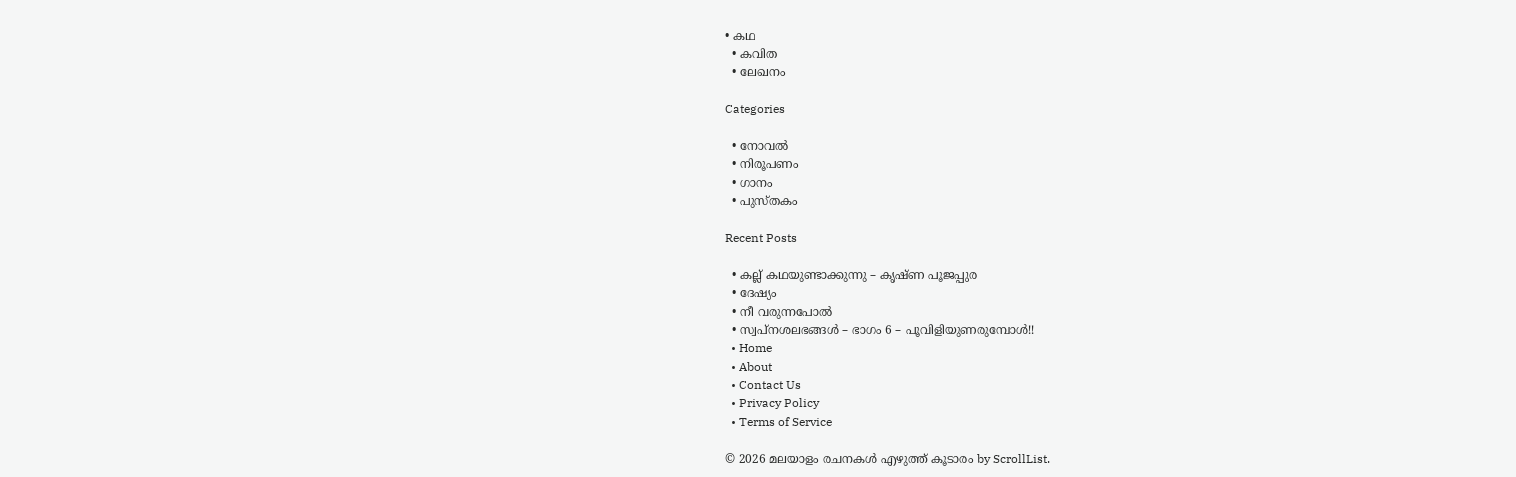• കഥ
  • കവിത
  • ലേഖനം

Categories

  • നോവൽ
  • നിരൂപണം
  • ഗാനം
  • പുസ്തകം

Recent Posts

  • കല്ല് കഥയുണ്ടാക്കുന്നു – കൃഷ്ണ പൂജപ്പുര
  • ദേഷ്യം
  • നീ വരുന്നപോൽ
  • സ്വപ്നശലഭങ്ങൾ – ഭാഗം 6 – പൂവിളിയുണരുമ്പോൾ!!
  • Home
  • About
  • Contact Us
  • Privacy Policy
  • Terms of Service

© 2026 മലയാളം രചനകൾ എഴുത്ത് കൂടാരം by ScrollList.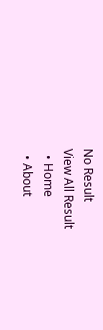No Result
View All Result
  • Home
  • About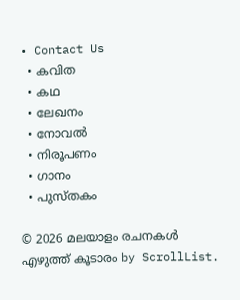• Contact Us
  • കവിത
  • കഥ
  • ലേഖനം
  • നോവൽ
  • നിരൂപണം
  • ഗാനം
  • പുസ്തകം

© 2026 മലയാളം രചനകൾ എഴുത്ത് കൂടാരം by ScrollList.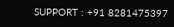SUPPORT : +91 8281475397